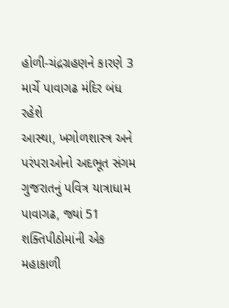હોળી-ચંદ્રગ્રહણને કારણે 3 માર્ચે પાવાગઢ મંદિર બંધ રહેશે
આસ્થા, ખગોળશાસ્ત્ર અને પરંપરાઓનો અદભૂત સંગમ ગુજરાતનું પવિત્ર યાત્રાધામ પાવાગઢ, જ્યાં 51 શક્તિપીઠોમાંની એક મહાકાળી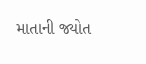માતાની જ્યોત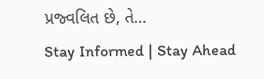પ્રજ્વલિત છે, તે…
Stay Informed | Stay Ahead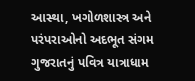આસ્થા, ખગોળશાસ્ત્ર અને પરંપરાઓનો અદભૂત સંગમ ગુજરાતનું પવિત્ર યાત્રાધામ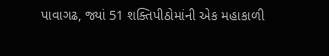પાવાગઢ, જ્યાં 51 શક્તિપીઠોમાંની એક મહાકાળી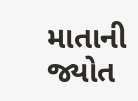માતાની જ્યોત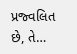પ્રજ્વલિત છે, તે…